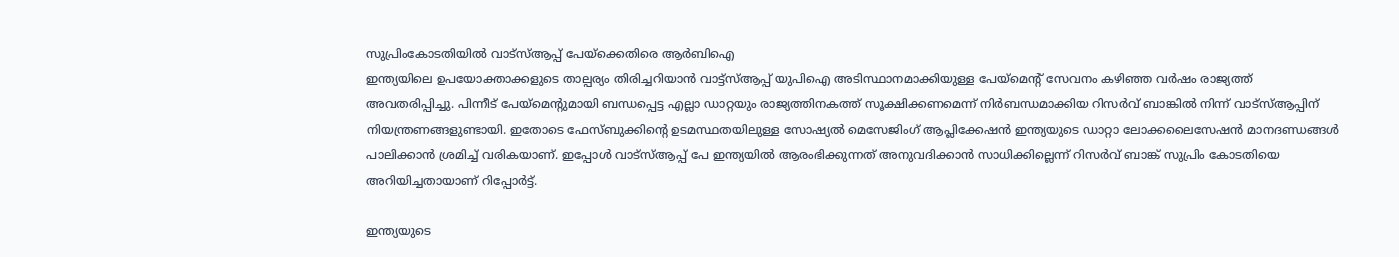സുപ്രിംകോടതിയിൽ വാട്സ്ആപ്പ് പേയ്ക്കെതിരെ ആർബിഐ
ഇന്ത്യയിലെ ഉപയോക്താക്കളുടെ താല്പര്യം തിരിച്ചറിയാൻ വാട്ട്സ്ആപ്പ് യുപിഐ അടിസ്ഥാനമാക്കിയുള്ള പേയ്മെന്റ് സേവനം കഴിഞ്ഞ വർഷം രാജ്യത്ത് അവതരിപ്പിച്ചു. പിന്നീട് പേയ്മെന്റുമായി ബന്ധപ്പെട്ട എല്ലാ ഡാറ്റയും രാജ്യത്തിനകത്ത് സൂക്ഷിക്കണമെന്ന് നിർബന്ധമാക്കിയ റിസർവ് ബാങ്കിൽ നിന്ന് വാട്സ്ആപ്പിന് നിയന്ത്രണങ്ങളുണ്ടായി. ഇതോടെ ഫേസ്ബുക്കിന്റെ ഉടമസ്ഥതയിലുള്ള സോഷ്യൽ മെസേജിംഗ് ആപ്ലിക്കേഷൻ ഇന്ത്യയുടെ ഡാറ്റാ ലോക്കലൈസേഷൻ മാനദണ്ഡങ്ങൾ പാലിക്കാൻ ശ്രമിച്ച് വരികയാണ്. ഇപ്പോൾ വാട്സ്ആപ്പ് പേ ഇന്ത്യയിൽ ആരംഭിക്കുന്നത് അനുവദിക്കാൻ സാധിക്കില്ലെന്ന് റിസർവ് ബാങ്ക് സുപ്രിം കോടതിയെ അറിയിച്ചതായാണ് റിപ്പോർട്ട്.

ഇന്ത്യയുടെ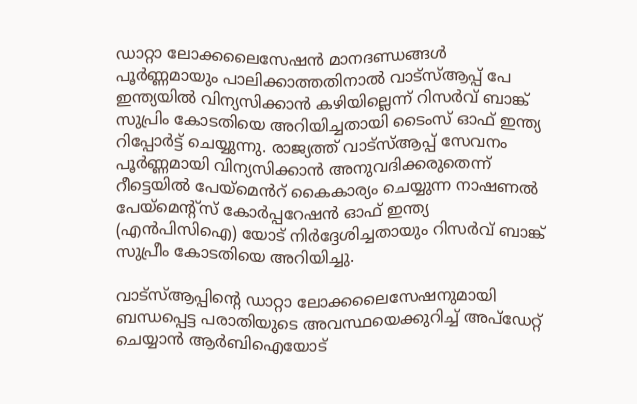ഡാറ്റാ ലോക്കലൈസേഷൻ മാനദണ്ഡങ്ങൾ പൂർണ്ണമായും പാലിക്കാത്തതിനാൽ വാട്സ്ആപ്പ് പേ ഇന്ത്യയിൽ വിന്യസിക്കാൻ കഴിയില്ലെന്ന് റിസർവ് ബാങ്ക് സുപ്രിം കോടതിയെ അറിയിച്ചതായി ടൈംസ് ഓഫ് ഇന്ത്യ റിപ്പോർട്ട് ചെയ്യുന്നു. രാജ്യത്ത് വാട്സ്ആപ്പ് സേവനം പൂർണ്ണമായി വിന്യസിക്കാൻ അനുവദിക്കരുതെന്ന് റീട്ടെയിൽ പേയ്മെൻറ് കൈകാര്യം ചെയ്യുന്ന നാഷണൽ പേയ്മെന്റ്സ് കോർപ്പറേഷൻ ഓഫ് ഇന്ത്യ (എൻപിസിഐ) യോട് നിർദ്ദേശിച്ചതായും റിസർവ് ബാങ്ക് സുപ്രീം കോടതിയെ അറിയിച്ചു.

വാട്സ്ആപ്പിന്റെ ഡാറ്റാ ലോക്കലൈസേഷനുമായി ബന്ധപ്പെട്ട പരാതിയുടെ അവസ്ഥയെക്കുറിച്ച് അപ്ഡേറ്റ് ചെയ്യാൻ ആർബിഐയോട്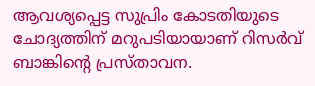ആവശ്യപ്പെട്ട സുപ്രിം കോടതിയുടെ ചോദ്യത്തിന് മറുപടിയായാണ് റിസർവ് ബാങ്കിന്റെ പ്രസ്താവന.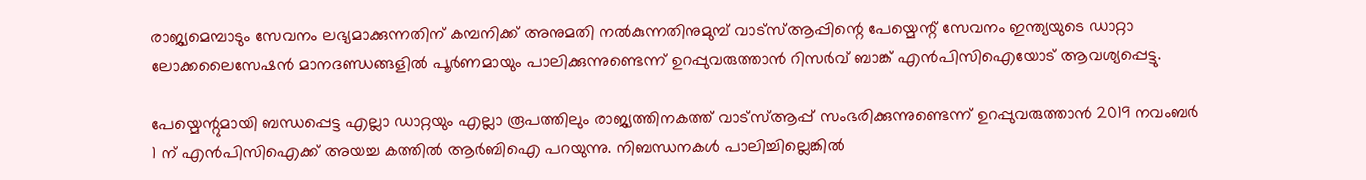രാജ്യമെമ്പാടും സേവനം ലഭ്യമാക്കുന്നതിന് കമ്പനിക്ക് അനുമതി നൽകുന്നതിനുമുമ്പ് വാട്സ്ആപ്പിന്റെ പേയ്മെന്റ് സേവനം ഇന്ത്യയുടെ ഡാറ്റാ ലോക്കലൈസേഷൻ മാനദണ്ഡങ്ങളിൽ പൂർണമായും പാലിക്കുന്നുണ്ടെന്ന് ഉറപ്പുവരുത്താൻ റിസർവ് ബാങ്ക് എൻപിസിഐയോട് ആവശ്യപ്പെട്ടു.

പേയ്മെന്റുമായി ബന്ധപ്പെട്ട എല്ലാ ഡാറ്റയും എല്ലാ രൂപത്തിലും രാജ്യത്തിനകത്ത് വാട്സ്ആപ്പ് സംഭരിക്കുന്നുണ്ടെന്ന് ഉറപ്പുവരുത്താൻ 2019 നവംബർ 1 ന് എൻപിസിഐക്ക് അയച്ച കത്തിൽ ആർബിഐ പറയുന്നു. നിബന്ധനകൾ പാലിച്ചില്ലെങ്കിൽ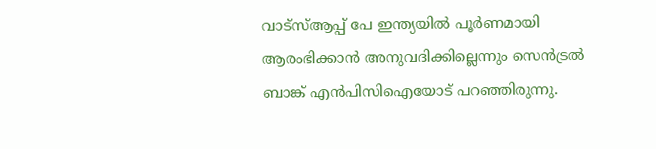വാട്സ്ആപ്പ് പേ ഇന്ത്യയിൽ പൂർണമായി ആരംഭിക്കാൻ അനുവദിക്കില്ലെന്നും സെൻട്രൽ ബാങ്ക് എൻപിസിഐയോട് പറഞ്ഞിരുന്നു.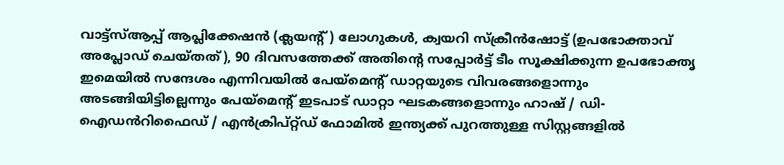വാട്ട്സ്ആപ്പ് ആപ്ലിക്കേഷൻ (ക്ലയന്റ്) ലോഗുകൾ, ക്വയറി സ്ക്രീൻഷോട്ട് (ഉപഭോക്താവ് അപ്ലോഡ് ചെയ്തത്), 90 ദിവസത്തേക്ക് അതിന്റെ സപ്പോർട്ട് ടീം സൂക്ഷിക്കുന്ന ഉപഭോക്തൃ ഇമെയിൽ സന്ദേശം എന്നിവയിൽ പേയ്മെന്റ് ഡാറ്റയുടെ വിവരങ്ങളൊന്നും അടങ്ങിയിട്ടില്ലെന്നും പേയ്മെന്റ് ഇടപാട് ഡാറ്റാ ഘടകങ്ങളൊന്നും ഹാഷ് / ഡി-ഐഡൻറിഫൈഡ് / എൻക്രിപ്റ്റ്ഡ് ഫോമിൽ ഇന്ത്യക്ക് പുറത്തുള്ള സിസ്റ്റങ്ങളിൽ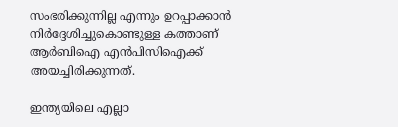സംഭരിക്കുന്നില്ല എന്നും ഉറപ്പാക്കാൻ നിർദ്ദേശിച്ചുകൊണ്ടുള്ള കത്താണ് ആർബിഐ എൻപിസിഐക്ക് അയച്ചിരിക്കുന്നത്.

ഇന്ത്യയിലെ എല്ലാ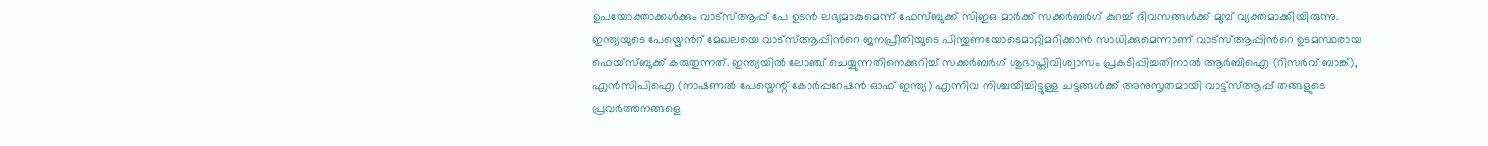ഉപയോക്താക്കൾക്കും വാട്സ്ആപ്പ് പേ ഉടൻ ലഭ്യമാകുമെന്ന് ഫേസ്ബുക്ക് സിഇഒ മാർക്ക് സക്കർബർഗ് കുറച്ച് ദിവസങ്ങൾക്ക് മുമ്പ് വ്യക്തമാക്കിയിരുന്നു. ഇന്ത്യയുടെ പേയ്മെൻറ് മേഖലയെ വാട്സ്ആപ്പിൻറെ ജനപ്രീതിയുടെ പിന്തുണയോടെമാറ്റിമറിക്കാൻ സാധിക്കുമെന്നാണ് വാട്സ്ആപ്പിൻറെ ഉടമസ്ഥരായ ഫെയ്സ്ബുക്ക് കരുതുന്നത്. ഇന്ത്യയിൽ ലോഞ്ച് ചെയ്യുന്നതിനെക്കുറിച്ച് സക്കർബർഗ് ശുഭാപ്തിവിശ്വാസം പ്രകടിപ്പിച്ചതിനാൽ ആർബിഐ (റിസർവ് ബാങ്ക്), എൻസിപിഐ (നാഷണൽ പേയ്മെന്റ് കോർപ്പറേഷൻ ഓഫ് ഇന്ത്യ) എന്നിവ നിശ്ചയിച്ചിട്ടുള്ള ചട്ടങ്ങൾക്ക് അനുസൃതമായി വാട്ട്സ്ആപ്പ് തങ്ങളുടെ പ്രവർത്തനങ്ങളെ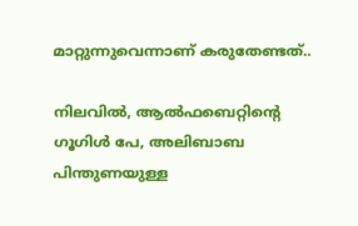മാറ്റുന്നുവെന്നാണ് കരുതേണ്ടത്..

നിലവിൽ, ആൽഫബെറ്റിന്റെ ഗൂഗിൾ പേ, അലിബാബ പിന്തുണയുള്ള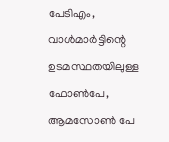പേടിഎം, വാൾമാർട്ടിന്റെ ഉടമസ്ഥതയിലുള്ള ഫോൺപേ, ആമസോൺ പേ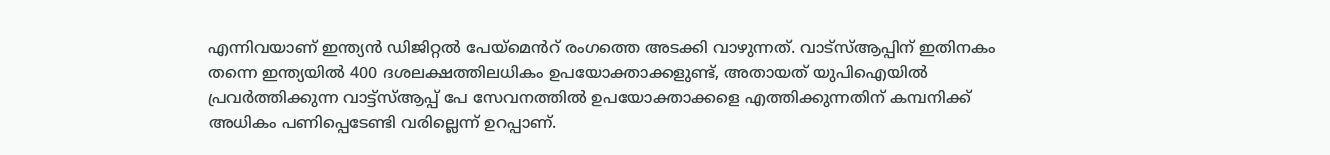എന്നിവയാണ് ഇന്ത്യൻ ഡിജിറ്റൽ പേയ്മെൻറ് രംഗത്തെ അടക്കി വാഴുന്നത്. വാട്സ്ആപ്പിന് ഇതിനകം തന്നെ ഇന്ത്യയിൽ 400 ദശലക്ഷത്തിലധികം ഉപയോക്താക്കളുണ്ട്, അതായത് യുപിഐയിൽ പ്രവർത്തിക്കുന്ന വാട്ട്സ്ആപ്പ് പേ സേവനത്തിൽ ഉപയോക്താക്കളെ എത്തിക്കുന്നതിന് കമ്പനിക്ക് അധികം പണിപ്പെടേണ്ടി വരില്ലെന്ന് ഉറപ്പാണ്.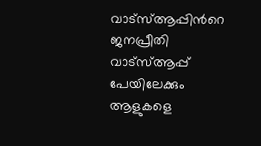വാട്സ്ആപ്പിൻറെ ജനപ്രീതി വാട്സ്ആപ്പ് പേയിലേക്കും ആളുകളെ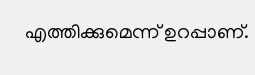എത്തിക്കുമെന്ന് ഉറപ്പാണ്.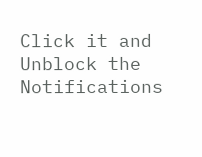Click it and Unblock the Notifications